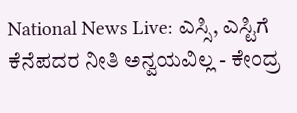National News Live: ಎಸ್ಸಿ, ಎಸ್ಟಿಗೆ ಕೆನೆಪದರ ನೀತಿ ಅನ್ವಯವಿಲ್ಲ - ಕೇಂದ್ರ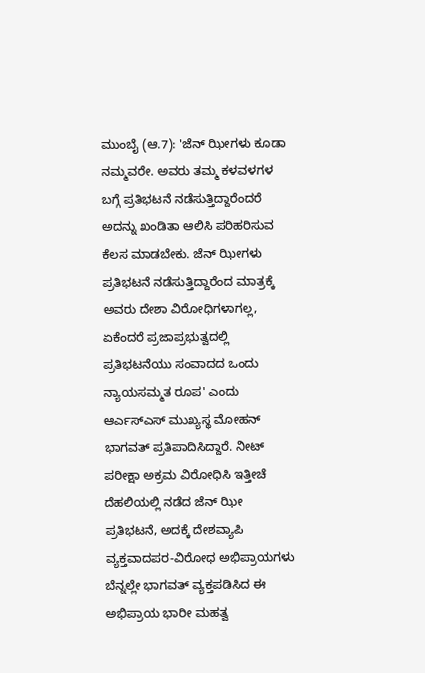ಮುಂಬೈ (ಆ.7): 'ಜೆನ್ ಝೀಗಳು ಕೂಡಾ ನಮ್ಮವರೇ. ಅವರು ತಮ್ಮ ಕಳವಳಗಳ ಬಗ್ಗೆ ಪ್ರತಿಭಟನೆ ನಡೆಸುತ್ತಿದ್ದಾರೆಂದರೆ ಅದನ್ನು ಖಂಡಿತಾ ಆಲಿಸಿ ಪರಿಹರಿಸುವ ಕೆಲಸ ಮಾಡಬೇಕು. ಜೆನ್ ಝೀಗಳು ಪ್ರತಿಭಟನೆ ನಡೆಸುತ್ತಿದ್ದಾರೆಂದ ಮಾತ್ರಕ್ಕೆ ಅವರು ದೇಶಾ ವಿರೋಧಿಗಳಾಗಲ್ಲ, ಏಕೆಂದರೆ ಪ್ರಜಾಪ್ರಭುತ್ವದಲ್ಲಿ ಪ್ರತಿಭಟನೆಯು ಸಂವಾದದ ಒಂದು ನ್ಯಾಯಸಮ್ಮತ ರೂಪ' ಎಂದು ಆರ್ಎಸ್ಎಸ್ ಮುಖ್ಯಸ್ಥ ಮೋಹನ್ ಭಾಗವತ್ ಪ್ರತಿಪಾದಿಸಿದ್ದಾರೆ. ನೀಟ್ ಪರೀಕ್ಷಾ ಅಕ್ರಮ ವಿರೋಧಿಸಿ ಇತ್ತೀಚೆ ದೆಹಲಿಯಲ್ಲಿ ನಡೆದ ಜೆನ್ ಝೀ ಪ್ರತಿಭಟನೆ, ಅದಕ್ಕೆ ದೇಶವ್ಯಾಪಿ ವ್ಯಕ್ತವಾದಪರ-ವಿರೋಧ ಅಭಿಪ್ರಾಯಗಳು ಬೆನ್ನಲ್ಲೇ ಭಾಗವತ್ ವ್ಯಕ್ತಪಡಿಸಿದ ಈ ಅಭಿಪ್ರಾಯ ಭಾರೀ ಮಹತ್ವ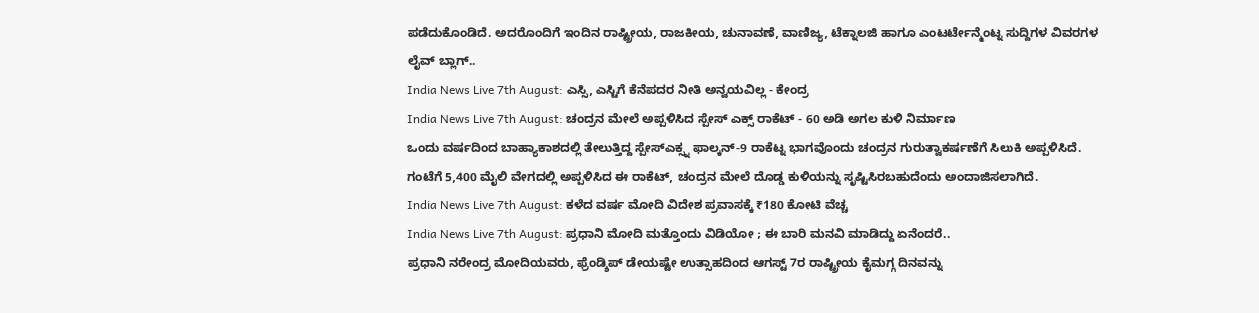ಪಡೆದುಕೊಂಡಿದೆ. ಅದರೊಂದಿಗೆ ಇಂದಿನ ರಾಷ್ಟ್ರೀಯ, ರಾಜಕೀಯ, ಚುನಾವಣೆ, ವಾಣಿಜ್ಯ, ಟೆಕ್ನಾಲಜಿ ಹಾಗೂ ಎಂಟರ್ಟೇನ್ಮೆಂಟ್ನ ಸುದ್ದಿಗಳ ವಿವರಗಳ ಲೈವ್ ಬ್ಲಾಗ್..
India News Live 7th August: ಎಸ್ಸಿ, ಎಸ್ಟಿಗೆ ಕೆನೆಪದರ ನೀತಿ ಅನ್ವಯವಿಲ್ಲ - ಕೇಂದ್ರ
India News Live 7th August: ಚಂದ್ರನ ಮೇಲೆ ಅಪ್ಪಳಿಸಿದ ಸ್ಪೇಸ್ ಎಕ್ಸ್ ರಾಕೆಟ್ - 60 ಅಡಿ ಅಗಲ ಕುಳಿ ನಿರ್ಮಾಣ
ಒಂದು ವರ್ಷದಿಂದ ಬಾಹ್ಯಾಕಾಶದಲ್ಲಿ ತೇಲುತ್ತಿದ್ದ ಸ್ಪೇಸ್ಎಕ್ಸ್ನ ಫಾಲ್ಕನ್-9 ರಾಕೆಟ್ನ ಭಾಗವೊಂದು ಚಂದ್ರನ ಗುರುತ್ವಾಕರ್ಷಣೆಗೆ ಸಿಲುಕಿ ಅಪ್ಪಳಿಸಿದೆ. ಗಂಟೆಗೆ 5,400 ಮೈಲಿ ವೇಗದಲ್ಲಿ ಅಪ್ಪಳಿಸಿದ ಈ ರಾಕೆಟ್, ಚಂದ್ರನ ಮೇಲೆ ದೊಡ್ಡ ಕುಳಿಯನ್ನು ಸೃಷ್ಟಿಸಿರಬಹುದೆಂದು ಅಂದಾಜಿಸಲಾಗಿದೆ.
India News Live 7th August: ಕಳೆದ ವರ್ಷ ಮೋದಿ ವಿದೇಶ ಪ್ರವಾಸಕ್ಕೆ ₹180 ಕೋಟಿ ವೆಚ್ಚ
India News Live 7th August: ಪ್ರಧಾನಿ ಮೋದಿ ಮತ್ತೊಂದು ವಿಡಿಯೋ ; ಈ ಬಾರಿ ಮನವಿ ಮಾಡಿದ್ದು ಏನೆಂದರೆ..
ಪ್ರಧಾನಿ ನರೇಂದ್ರ ಮೋದಿಯವರು, ಫ್ರೆಂಡ್ಶಿಪ್ ಡೇಯಷ್ಟೇ ಉತ್ಸಾಹದಿಂದ ಆಗಸ್ಟ್ 7ರ ರಾಷ್ಟ್ರೀಯ ಕೈಮಗ್ಗ ದಿನವನ್ನು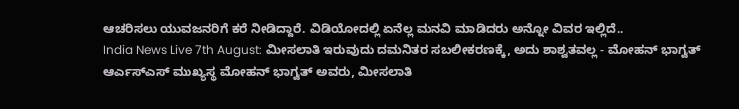ಆಚರಿಸಲು ಯುವಜನರಿಗೆ ಕರೆ ನೀಡಿದ್ದಾರೆ. ವಿಡಿಯೋದಲ್ಲಿ ಏನೆಲ್ಲ ಮನವಿ ಮಾಡಿದರು ಅನ್ನೋ ವಿವರ ಇಲ್ಲಿದೆ..
India News Live 7th August: ಮೀಸಲಾತಿ ಇರುವುದು ದಮನಿತರ ಸಬಲೀಕರಣಕ್ಕೆ, ಅದು ಶಾಶ್ವತವಲ್ಲ - ಮೋಹನ್ ಭಾಗ್ವತ್
ಆರ್ಎಸ್ಎಸ್ ಮುಖ್ಯಸ್ಥ ಮೋಹನ್ ಭಾಗ್ವತ್ ಅವರು, ಮೀಸಲಾತಿ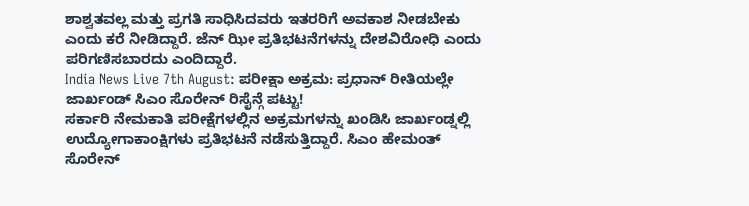ಶಾಶ್ವತವಲ್ಲ ಮತ್ತು ಪ್ರಗತಿ ಸಾಧಿಸಿದವರು ಇತರರಿಗೆ ಅವಕಾಶ ನೀಡಬೇಕು ಎಂದು ಕರೆ ನೀಡಿದ್ದಾರೆ. ಜೆನ್ ಝೀ ಪ್ರತಿಭಟನೆಗಳನ್ನು ದೇಶವಿರೋಧಿ ಎಂದು ಪರಿಗಣಿಸಬಾರದು ಎಂದಿದ್ದಾರೆ.
India News Live 7th August: ಪರೀಕ್ಷಾ ಅಕ್ರಮ: ಪ್ರಧಾನ್ ರೀತಿಯಲ್ಲೇ ಜಾರ್ಖಂಡ್ ಸಿಎಂ ಸೊರೇನ್ ರಿಸೈನ್ಗೆ ಪಟ್ಟು!
ಸರ್ಕಾರಿ ನೇಮಕಾತಿ ಪರೀಕ್ಷೆಗಳಲ್ಲಿನ ಅಕ್ರಮಗಳನ್ನು ಖಂಡಿಸಿ ಜಾರ್ಖಂಡ್ನಲ್ಲಿ ಉದ್ಯೋಗಾಕಾಂಕ್ಷಿಗಳು ಪ್ರತಿಭಟನೆ ನಡೆಸುತ್ತಿದ್ದಾರೆ. ಸಿಎಂ ಹೇಮಂತ್ ಸೊರೇನ್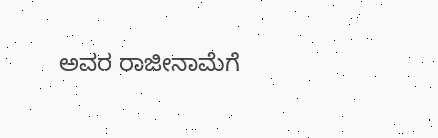ಅವರ ರಾಜೀನಾಮೆಗೆ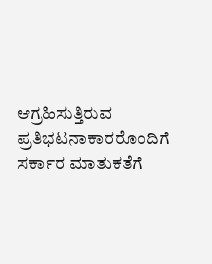ಆಗ್ರಹಿಸುತ್ತಿರುವ ಪ್ರತಿಭಟನಾಕಾರರೊಂದಿಗೆ ಸರ್ಕಾರ ಮಾತುಕತೆಗೆ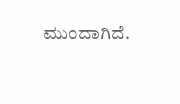ಮುಂದಾಗಿದೆ.